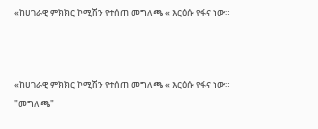«ከሀገራዊ ምክክር ኮሚሽን የተሰጠ መግለጫ « እርዕሱ የፋና ነው።



«ከሀገራዊ ምክክር ኮሚሽን የተሰጠ መግለጫ « እርዕሱ የፋና ነው።
"መግለጫ"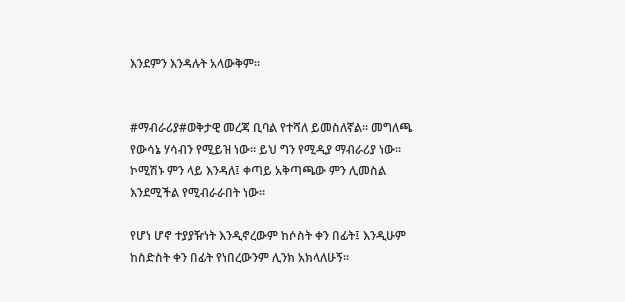እንደምን እንዳሉት አላውቅም።


#ማብራሪያ#ወቅታዊ መረጃ ቢባል የተሻለ ይመስለኛል። መግለጫ
የውሳኔ ሃሳብን የሚይዝ ነው። ይህ ግን የሚዲያ ማብራሪያ ነው።
ኮሚሽኑ ምን ላይ እንዳለ፤ ቀጣይ አቅጣጫው ምን ሊመስል
እንደሚችል የሚብራራበት ነው።

የሆነ ሆኖ ተያያዥነት እንዲኖረውም ከሶስት ቀን በፊት፤ እንዲሁም
ከስድስት ቀን በፊት የነበረውንም ሊንክ አክላለሁኝ።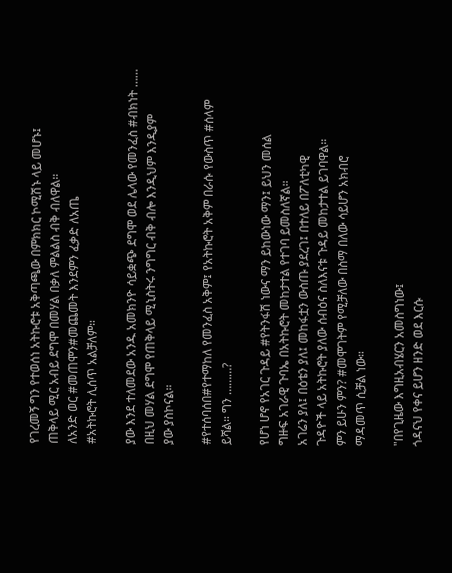የገረመኝ ግን የተወሰነ አትኩሮቱ አቅጣጫው በምክክር ኮሚሽኑ ላይ መሆኑ፤
ጠቅላይ ሚር አብይ ደግሞ በመሃል በቃለ ምልልስ ብቅ ብለዋል።
ለአንድ ወር #መጠሞን#መጨመት እንደምን ፈቃድ ለአጤ
#አትኩሮት ሊሰጥ አልቻለም።

ያው እንደ ተለመደው አንዱ አመክንዮ ሳይቋጭ ደግሞ ወደ ሌላው የመንፈስ #ብክነት ……
በዚህ መሃል ደግሞ የጠቅላይ ሚኒስትሩ ንግግር ብቅ ብሎ እንዲህም እንዲያም
ያው ያስኮናል።

#የተሰባሰበ#የተማከለ የመንፈስ አቅም፤ የአትኩሮት አቅም በራሱ የውስጥ #ሰላም
ይሻል። ግን ………?

የሆነ ሆኖ የአገር ጉዳይ #የትንፋሽ ነውና ማን ይከውነው ማን፤ ይህን መሰል
ግዙፍ አገራዊ ጉባኤ በአትኩሮት መከታተል የተገባ ይመስለኛል።
አገሬን ያለ፤ በዕቴን ያለ፤ መከፋቷን ውስጡ ያደረገ፤ በተለይ በፖለቲካዊ
ጉዳዮች ላይ አትኩሮት ያለው ሰብዕና ስለእናቱ ጉዳይ መከታተል ይገባዋል።
ምን ይሁን ምን? #መሞገትም የሚቻለው በስማ በለው ሳይሆን አክብሮ
ማዳመጥ ሲቻል ነው።

"በየጊዜው እግዚአብሄርን አመስግነው፤
ጎዳናህ የቀና ይሆን ዘንድ ወደ እርሱ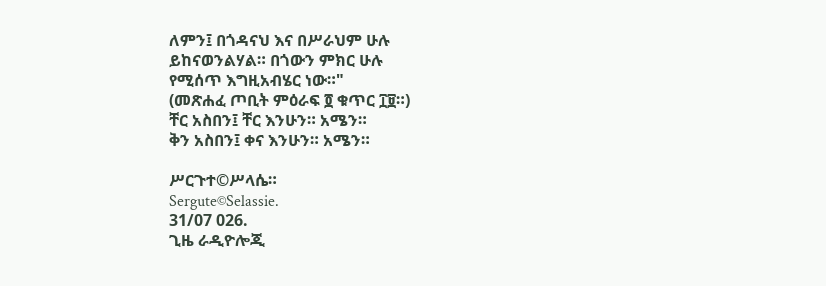ለምን፤ በጎዳናህ እና በሥራህም ሁሉ
ይከናወንልሃል። በጎውን ምክር ሁሉ
የሚሰጥ እግዚአብሄር ነው።"
(መጽሐፈ ጦቢት ምዕራፍ ፬ ቁጥር ፲፱።)
ቸር አስበን፤ ቸር እንሁን። አሜን።
ቅን አስበን፤ ቀና እንሁን። አሜን።

ሥርጉተ©ሥላሴ።
Sergute©Selassie.
31/07 026.
ጊዜ ራዲዮሎጂ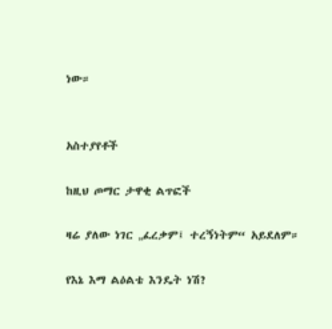ነው።


አስተያየቶች

ከዚህ ጦማር ታዋቂ ልጥፎች

ዛሬ ያለው ነገር „ፈረቃም፤ ተረኝነትም“ አይደለም።

የእኔ እማ ልዕልቴ እንዴት ነሽ?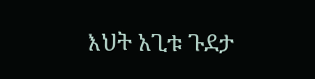እህት አጊቱ ጉደታ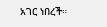አገር ነበረች።